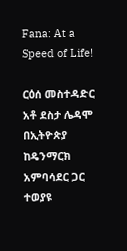Fana: At a Speed of Life!

ርዕሰ መስተዳድር አቶ ደስታ ሌዳሞ በኢትዮጵያ ከዴንማርክ አምባሳደር ጋር ተወያዩ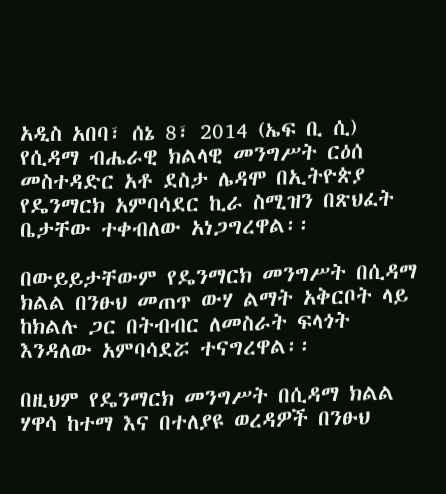አዲስ አበባ፣ ሰኔ 8፣ 2014 (ኤፍ ቢ ሲ) የሲዳማ ብሔራዊ ክልላዊ መንግሥት ርዕሰ መስተዳድር አቶ ደስታ ሌዳሞ በኢትዮጵያ የዴንማርክ አምባሳደር ኪራ ስሚዝን በጽህፈት ቤታቸው ተቀብለው አነጋግረዋል፡፡

በውይይታቸውም የዴንማርክ መንግሥት በሲዳማ ክልል በንፁህ መጠጥ ውሃ ልማት አቅርቦት ላይ ከክልሉ ጋር በትብብር ለመስራት ፍላጎት እንዳለው አምባሳደሯ ተናግረዋል፡፡

በዚህም የዴንማርክ መንግሥት በሲዳማ ክልል ሃዋሳ ከተማ እና በተለያዩ ወረዳዎች በንፁህ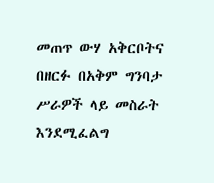መጠጥ ውሃ አቅርቦትና በዘርፉ በአቅም ግንባታ ሥራዎች ላይ መስራት እንደሚፈልግ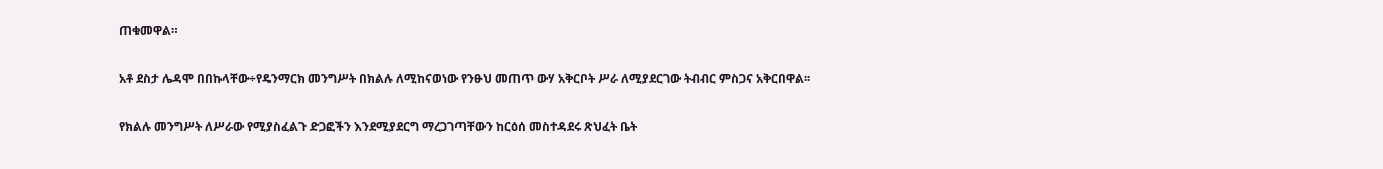ጠቁመዋል።

አቶ ደስታ ሌዳሞ በበኩላቸው÷የዴንማርክ መንግሥት በክልሉ ለሚከናወነው የንፁህ መጠጥ ውሃ አቅርቦት ሥራ ለሚያደርገው ትብብር ምስጋና አቅርበዋል፡፡

የክልሉ መንግሥት ለሥራው የሚያስፈልጉ ድጋፎችን እንደሚያደርግ ማረጋገጣቸውን ከርዕሰ መስተዳደሩ ጽህፈት ቤት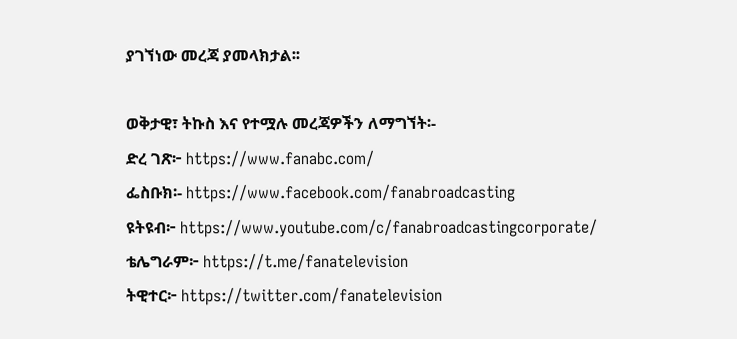ያገኘነው መረጃ ያመላክታል፡፡

ወቅታዊ፣ ትኩስ እና የተሟሉ መረጃዎችን ለማግኘት፡-
ድረ ገጽ፦ https://www.fanabc.com/
ፌስቡክ፡- https://www.facebook.com/fanabroadcasting
ዩትዩብ፦ https://www.youtube.com/c/fanabroadcastingcorporate/
ቴሌግራም፦ https://t.me/fanatelevision
ትዊተር፦ https://twitter.com/fanatelevision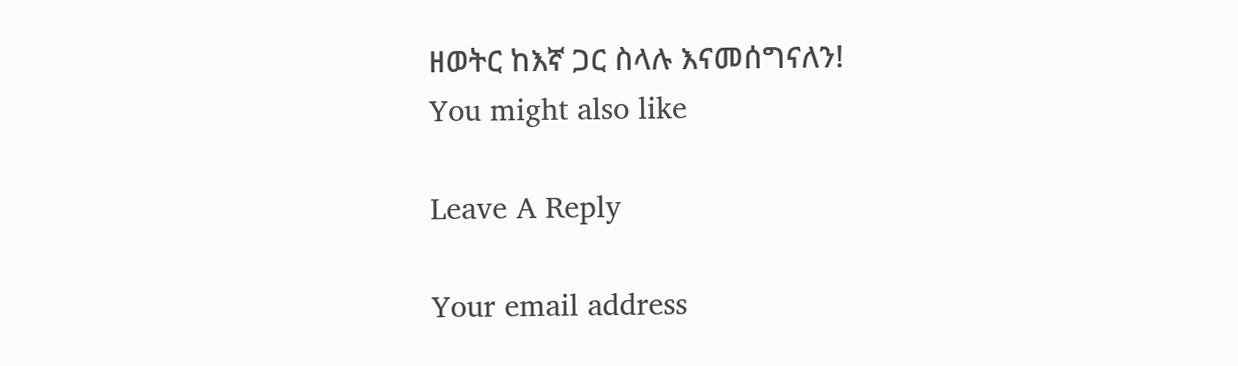ዘወትር ከእኛ ጋር ስላሉ እናመሰግናለን!
You might also like

Leave A Reply

Your email address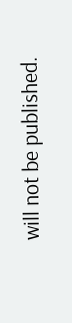will not be published.